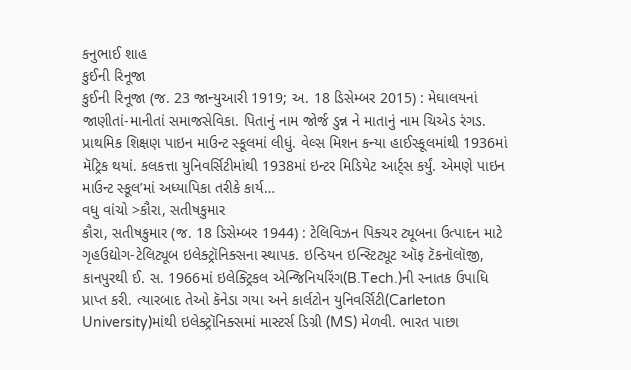કનુભાઈ શાહ
કુઈની રિનૂજા
કુઈની રિનૂજા (જ. 23 જાન્યુઆરી 1919; અ. 18 ડિસેમ્બર 2015) : મેઘાલયનાં જાણીતાં-માનીતાં સમાજસેવિકા. પિતાનું નામ જોર્જ ડુન્ન ને માતાનું નામ ચિએડ રંગડ. પ્રાથમિક શિક્ષણ પાઇન માઉન્ટ સ્કૂલમાં લીધું. વેલ્સ મિશન કન્યા હાઈસ્કૂલમાંથી 1936માં મૅટ્રિક થયાં. કલકત્તા યુનિવર્સિટીમાંથી 1938માં ઇન્ટર મિડિયેટ આર્ટ્સ કર્યું. એમણે પાઇન માઉન્ટ સ્કૂલ’માં અધ્યાપિકા તરીકે કાર્ય…
વધુ વાંચો >કૌરા, સતીષકુમાર
કૌરા, સતીષકુમાર (જ. 18 ડિસેમ્બર 1944) : ટેલિવિઝન પિક્ચર ટ્યૂબના ઉત્પાદન માટે ગૃહઉદ્યોગ-ટેલિટ્યૂબ ઇલેક્ટ્રૉનિક્સના સ્થાપક. ઇન્ડિયન ઇન્સ્ટિટ્યૂટ ઑફ ટૅકનૉલૉજી, કાનપુરથી ઈ. સ. 1966માં ઇલેક્ટ્રિકલ એન્જિનિયરિંગ(B.Tech.)ની સ્નાતક ઉપાધિ પ્રાપ્ત કરી. ત્યારબાદ તેઓ કૅનેડા ગયા અને કાર્લટોન યુનિવર્સિટી(Carleton University)માંથી ઇલેક્ટ્રૉનિક્સમાં માસ્ટર્સ ડિગ્રી (MS) મેળવી. ભારત પાછા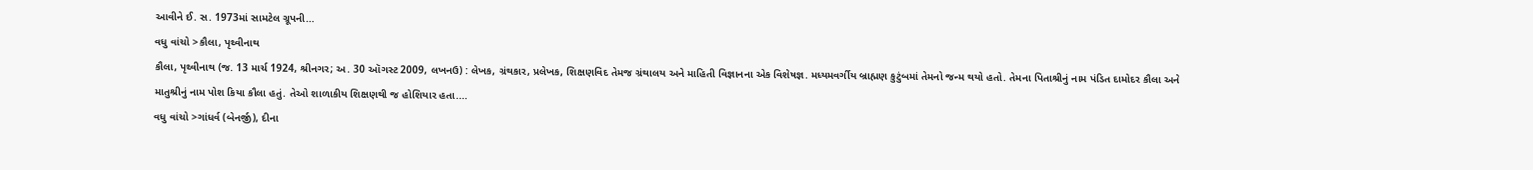આવીને ઈ. સ. 1973માં સામટેલ ગ્રૂપની…
વધુ વાંચો >કૌલા, પૃથ્વીનાથ
કૌલા, પૃથ્વીનાથ (જ. 13 માર્ચ 1924, શ્રીનગર; અ. 30 ઑગસ્ટ 2009, લખનઉ) : લેખક, ગ્રંથકાર, પ્રલેખક, શિક્ષણવિદ તેમજ ગ્રંથાલય અને માહિતી વિજ્ઞાનના એક વિશેષજ્ઞ. મધ્યમવર્ગીય બ્રાહ્મણ કુટુંબમાં તેમનો જન્મ થયો હતો. તેમના પિતાશ્રીનું નામ પંડિત દામોદર કૌલા અને માતુશ્રીનું નામ પોશ કિયા કૌલા હતું. તેઓ શાળાકીય શિક્ષણથી જ હોશિયાર હતા.…
વધુ વાંચો >ગાંધર્વ (બેનર્જી), દીના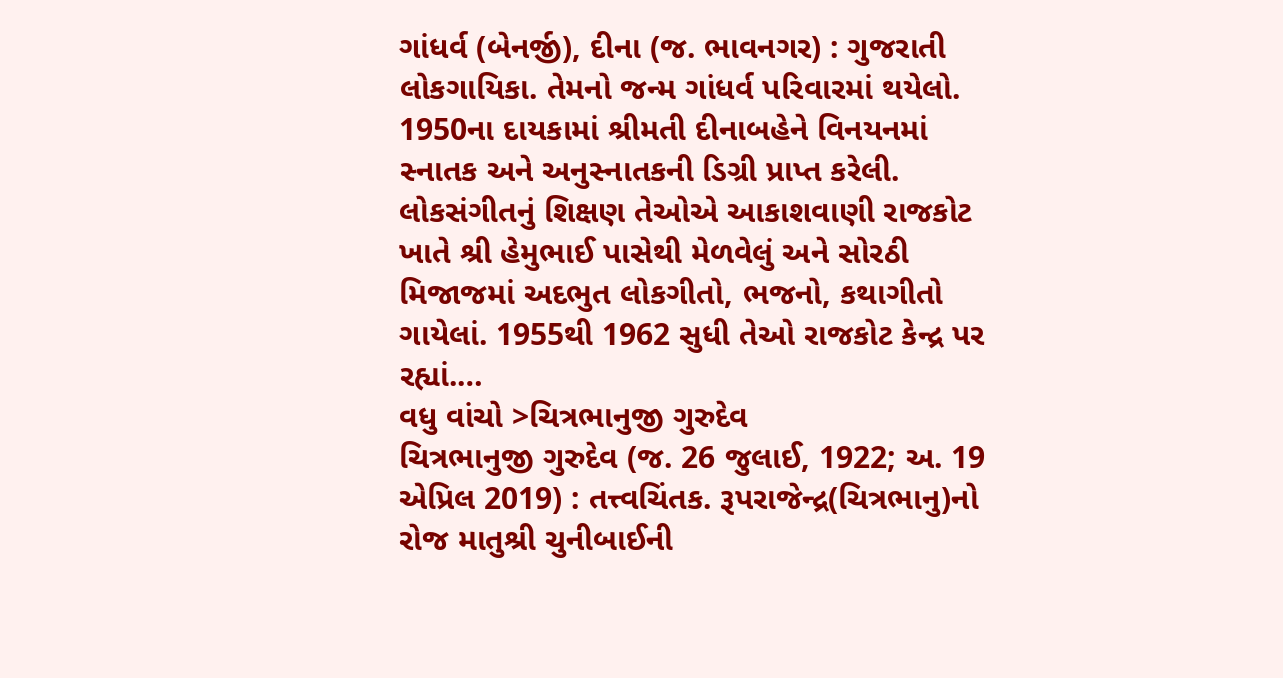ગાંધર્વ (બેનર્જી), દીના (જ. ભાવનગર) : ગુજરાતી લોકગાયિકા. તેમનો જન્મ ગાંધર્વ પરિવારમાં થયેલો. 1950ના દાયકામાં શ્રીમતી દીનાબહેને વિનયનમાં સ્નાતક અને અનુસ્નાતકની ડિગ્રી પ્રાપ્ત કરેલી. લોકસંગીતનું શિક્ષણ તેઓએ આકાશવાણી રાજકોટ ખાતે શ્રી હેમુભાઈ પાસેથી મેળવેલું અને સોરઠી મિજાજમાં અદભુત લોકગીતો, ભજનો, કથાગીતો ગાયેલાં. 1955થી 1962 સુધી તેઓ રાજકોટ કેન્દ્ર પર રહ્યાં.…
વધુ વાંચો >ચિત્રભાનુજી ગુરુદેવ
ચિત્રભાનુજી ગુરુદેવ (જ. 26 જુલાઈ, 1922; અ. 19 એપ્રિલ 2019) : તત્ત્વચિંતક. રૂપરાજેન્દ્ર(ચિત્રભાનુ)નો રોજ માતુશ્રી ચુનીબાઈની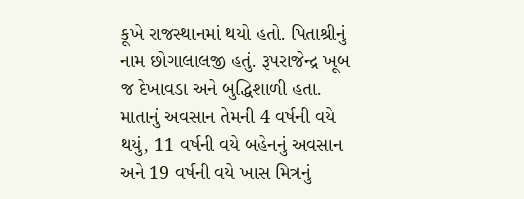કૂખે રાજસ્થાનમાં થયો હતો. પિતાશ્રીનું નામ છોગાલાલજી હતું. રૂપરાજેન્દ્ર ખૂબ જ દેખાવડા અને બુદ્ધિશાળી હતા. માતાનું અવસાન તેમની 4 વર્ષની વયે થયું, 11 વર્ષની વયે બહેનનું અવસાન અને 19 વર્ષની વયે ખાસ મિત્રનું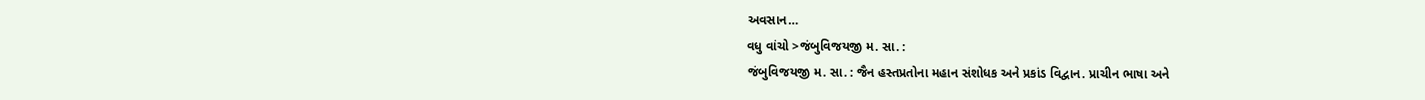અવસાન…
વધુ વાંચો >જંબુવિજયજી મ. સા. :
જંબુવિજયજી મ. સા. : જૈન હસ્તપ્રતોના મહાન સંશોધક અને પ્રકાંડ વિદ્વાન. પ્રાચીન ભાષા અને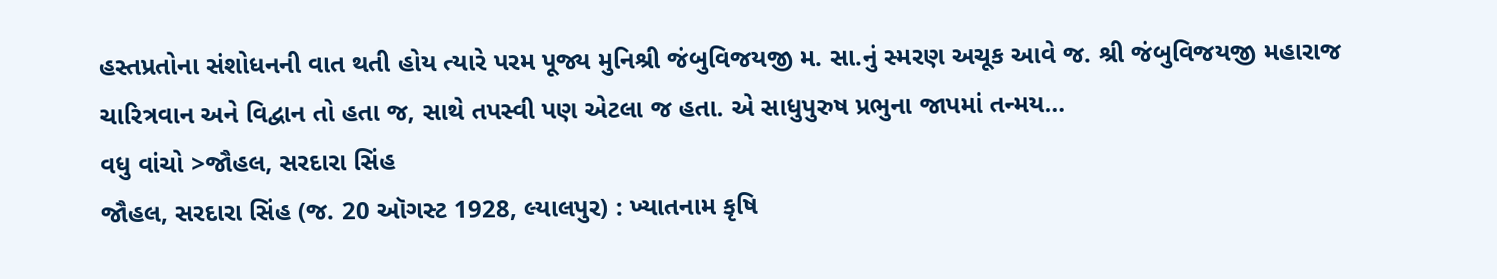હસ્તપ્રતોના સંશોધનની વાત થતી હોય ત્યારે પરમ પૂજ્ય મુનિશ્રી જંબુવિજયજી મ. સા.નું સ્મરણ અચૂક આવે જ. શ્રી જંબુવિજયજી મહારાજ ચારિત્રવાન અને વિદ્વાન તો હતા જ, સાથે તપસ્વી પણ એટલા જ હતા. એ સાધુપુરુષ પ્રભુના જાપમાં તન્મય…
વધુ વાંચો >જૌહલ, સરદારા સિંહ
જૌહલ, સરદારા સિંહ (જ. 20 ઑગસ્ટ 1928, લ્યાલપુર) : ખ્યાતનામ કૃષિ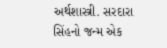અર્થશાસ્ત્રી. સરદારા સિંહનો જન્મ એક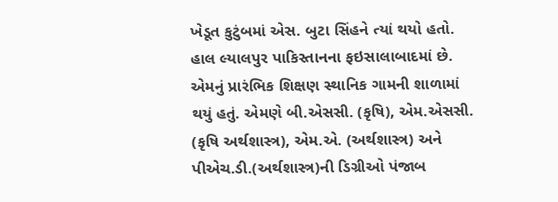ખેડૂત કુટુંબમાં એસ. બુટા સિંહને ત્યાં થયો હતો. હાલ લ્યાલપુર પાકિસ્તાનના ફઇસાલાબાદમાં છે. એમનું પ્રારંભિક શિક્ષણ સ્થાનિક ગામની શાળામાં થયું હતું. એમણે બી.એસસી. (કૃષિ), એમ.એસસી. (કૃષિ અર્થશાસ્ત્ર), એમ.એ. (અર્થશાસ્ત્ર) અને પીએચ.ડી.(અર્થશાસ્ત્ર)ની ડિગ્રીઓ પંજાબ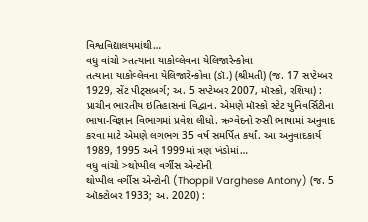વિશ્વવિદ્યાલયમાંથી…
વધુ વાંચો >તત્યાના યાકોવ્લેવના યેલિજારેન્કોવા
તત્યાના યાકોવ્લેવના યેલિજારેન્કોવા (ડૉ.) (શ્રીમતી) (જ. 17 સપ્ટેમ્બર 1929, સેંટ પીટ્સબર્ગ; અ. 5 સપ્ટેમ્બર 2007, મૉસ્કો, રશિયા) : પ્રાચીન ભારતીય ઇતિહાસનાં વિદ્વાન. એમણે મૉસ્કો સ્ટેટ યુનિવર્સિટીના ભાષા-વિજ્ઞાન વિભાગમાં પ્રવેશ લીધો. ઋગ્વેદનો રુસી ભાષામાં અનુવાદ કરવા માટે એમણે લગભગ 35 વર્ષ સમર્પિત કર્યાં. આ અનુવાદકાર્ય 1989, 1995 અને 1999માં ત્રણ ખંડોમાં…
વધુ વાંચો >થોપ્પીલ વર્ગીસ એન્ટોની
થોપ્પીલ વર્ગીસ એન્ટોની (Thoppil Varghese Antony) (જ. 5 ઑક્ટોબર 1933; અ. 2020) :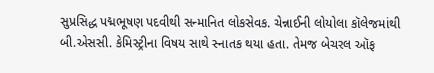સુપ્રસિદ્ધ પદ્મભૂષણ પદવીથી સન્માનિત લોકસેવક. ચેન્નાઈની લોયોલા કૉલેજમાંથી બી.એસસી. કેમિસ્ટ્રીના વિષય સાથે સ્નાતક થયા હતા. તેમજ બેચરલ ઑફ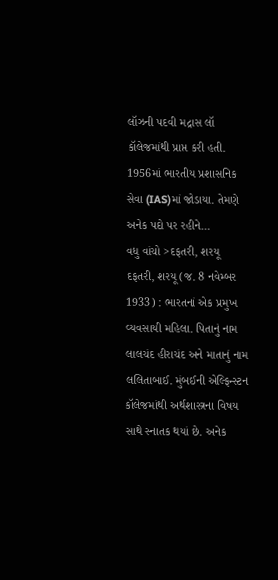લૉઝની પદવી મદ્રાસ લૉ કૉલેજમાંથી પ્રાપ્ત કરી હતી. 1956માં ભારતીય પ્રશાસનિક સેવા (IAS)માં જોડાયા. તેમણે અનેક પદો પર રહીને…
વધુ વાંચો >દફતરી, શરયૂ
દફતરી, શરયૂ (જ. 8 નવેમ્બર 1933) : ભારતનાં એક પ્રમુખ વ્યવસાયી મહિલા. પિતાનું નામ લાલચંદ હીરાચંદ અને માતાનું નામ લલિતાબાઈ. મુંબઈની એલ્ફિન્સ્ટન કૉલેજમાંથી અર્થશાસ્ત્રના વિષય સાથે સ્નાતક થયાં છે. અનેક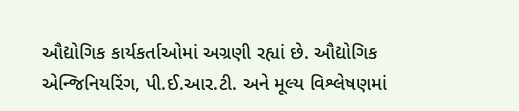ઔદ્યોગિક કાર્યકર્તાઓમાં અગ્રણી રહ્યાં છે. ઔદ્યોગિક એન્જિનિયરિંગ, પી.ઈ.આર.ટી. અને મૂલ્ય વિશ્લેષણમાં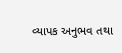વ્યાપક અનુભવ તથા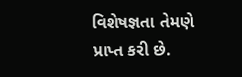વિશેષજ્ઞતા તેમણે પ્રાપ્ત કરી છે.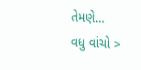તેમણે…
વધુ વાંચો >